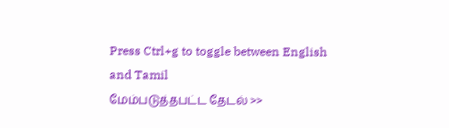Press Ctrl+g to toggle between English and Tamil
மேம்படுத்தபட்ட தேடல் >>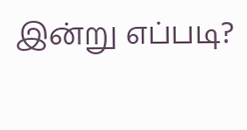இன்று எப்படி?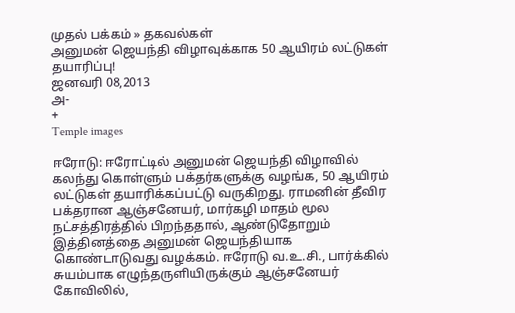முதல் பக்கம் » தகவல்கள்
அனுமன் ஜெயந்தி விழாவுக்காக 50 ஆயிரம் லட்டுகள் தயாரிப்பு!
ஜனவரி 08,2013
அ-
+
Temple images

ஈரோடு: ஈரோட்டில் அனுமன் ஜெயந்தி விழாவில் கலந்து கொள்ளும் பக்தர்களுக்கு வழங்க, 50 ஆயிரம் லட்டுகள் தயாரிக்கப்பட்டு வருகிறது. ராமனின் தீவிர பக்தரான ஆஞ்சனேயர், மார்கழி மாதம் மூல நட்சத்திரத்தில் பிறந்ததால், ஆண்டுதோறும் இத்தினத்தை அனுமன் ஜெயந்தியாக கொண்டாடுவது வழக்கம். ஈரோடு வ.உ.சி., பார்க்கில் சுயம்பாக எழுந்தருளியிருக்கும் ஆஞ்சனேயர் கோவிலில்,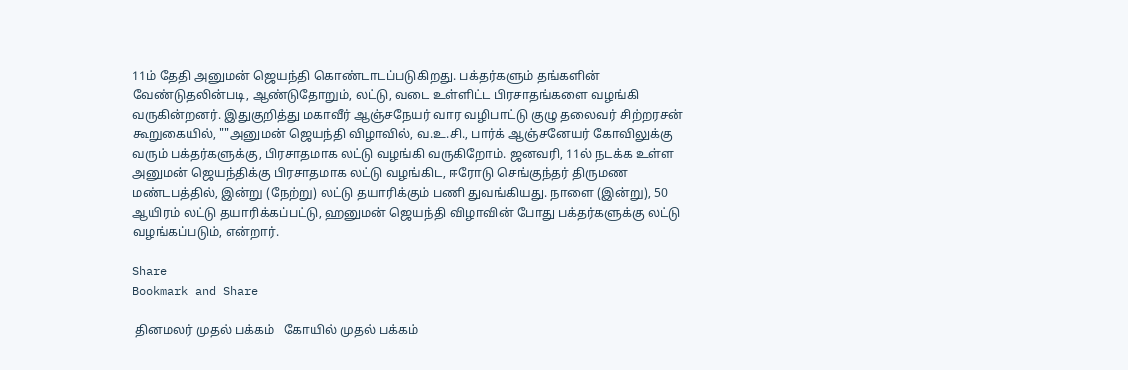11ம் தேதி அனுமன் ஜெயந்தி கொண்டாடப்படுகிறது. பக்தர்களும் தங்களின் வேண்டுதலின்படி, ஆண்டுதோறும், லட்டு, வடை உள்ளிட்ட பிரசாதங்களை வழங்கி வருகின்றனர். இதுகுறித்து மகாவீர் ஆஞ்சநேயர் வார வழிபாட்டு குழு தலைவர் சிற்றரசன் கூறுகையில், ""அனுமன் ஜெயந்தி விழாவில், வ.உ.சி., பார்க் ஆஞ்சனேயர் கோவிலுக்கு வரும் பக்தர்களுக்கு, பிரசாதமாக லட்டு வழங்கி வருகிறோம். ஜனவரி, 11ல் நடக்க உள்ள அனுமன் ஜெயந்திக்கு பிரசாதமாக லட்டு வழங்கிட, ஈரோடு செங்குந்தர் திருமண மண்டபத்தில், இன்று (நேற்று) லட்டு தயாரிக்கும் பணி துவங்கியது. நாளை (இன்று), 50 ஆயிரம் லட்டு தயாரிக்கப்பட்டு, ஹனுமன் ஜெயந்தி விழாவின் போது பக்தர்களுக்கு லட்டு வழங்கப்படும், என்றார்.

Share
Bookmark and Share

 தினமலர் முதல் பக்கம்   கோயில் முதல் பக்கம்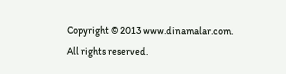Copyright © 2013 www.dinamalar.com. All rights reserved.